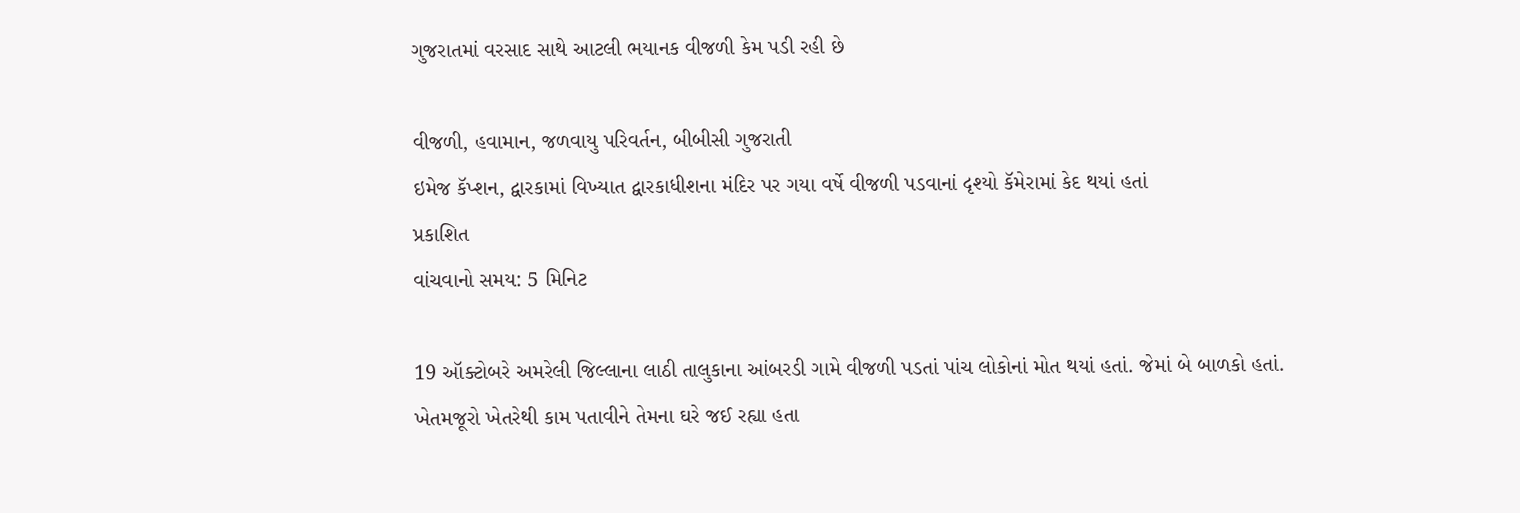ગુજરાતમાં વરસાદ સાથે આટલી ભયાનક વીજળી કેમ પડી રહી છે

વીજળી, હવામાન, જળવાયુ પરિવર્તન, બીબીસી ગુજરાતી
ઇમેજ કૅપ્શન, દ્વારકામાં વિખ્યાત દ્વારકાધીશના મંદિર પર ગયા વર્ષે વીજળી પડવાનાં દૃશ્યો કૅમેરામાં કેદ થયાં હતાં
પ્રકાશિત
વાંચવાનો સમય: 5 મિનિટ

19 ઑક્ટોબરે અમરેલી જિલ્લાના લાઠી તાલુકાના આંબરડી ગામે વીજળી પડતાં પાંચ લોકોનાં મોત થયાં હતાં. જેમાં બે બાળકો હતાં. ખેતમજૂરો ખેતરેથી કામ પતાવીને તેમના ઘરે જઈ રહ્યા હતા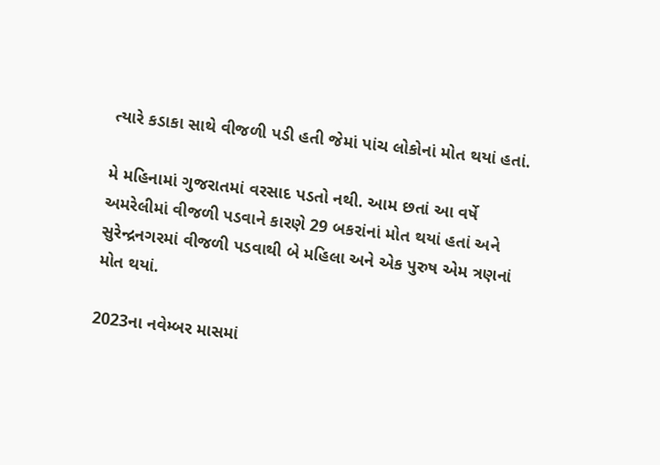ત્યારે કડાકા સાથે વીજળી પડી હતી જેમાં પાંચ લોકોનાં મોત થયાં હતાં.

મે મહિનામાં ગુજરાતમાં વરસાદ પડતો નથી. આમ છતાં આ વર્ષે અમરેલીમાં વીજળી પડવાને કારણે 29 બકરાંનાં મોત થયાં હતાં અને સુરેન્દ્રનગરમાં વીજળી પડવાથી બે મહિલા અને એક પુરુષ એમ ત્રણનાં મોત થયાં.

2023ના નવેમ્બર માસમાં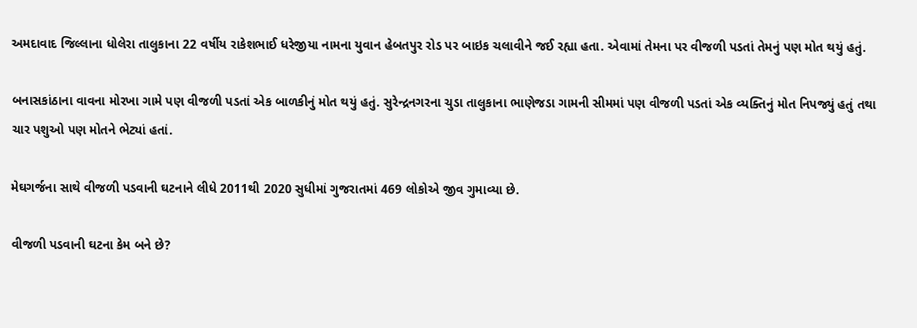અમદાવાદ જિલ્લાના ધોલેરા તાલુકાના 22 વર્ષીય રાકેશભાઈ ધરેજીયા નામના યુવાન હેબતપુર રોડ પર બાઇક ચલાવીને જઈ રહ્યા હતા. એવામાં તેમના પર વીજળી પડતાં તેમનું પણ મોત થયું હતું.

બનાસકાંઠાના વાવના મોરખા ગામે પણ વીજળી પડતાં એક બાળકીનું મોત થયું હતું. સુરેન્દ્રનગરના ચુડા તાલુકાના ભાણેજડા ગામની સીમમાં પણ વીજળી પડતાં એક વ્યક્તિનું મોત નિપજ્યું હતું તથા ચાર પશુઓ પણ મોતને ભેટ્યાં હતાં.

મેઘગર્જના સાથે વીજળી પડવાની ઘટનાને લીધે 2011થી 2020 સુધીમાં ગુજરાતમાં 469 લોકોએ જીવ ગુમાવ્યા છે.

વીજળી પડવાની ઘટના કેમ બને છે?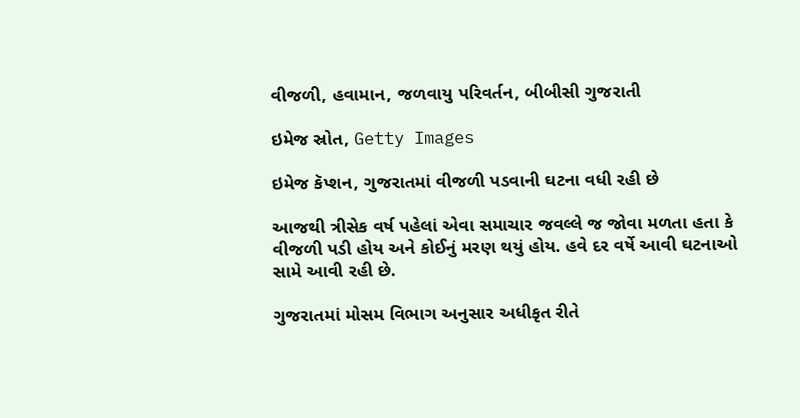વીજળી, હવામાન, જળવાયુ પરિવર્તન, બીબીસી ગુજરાતી

ઇમેજ સ્રોત, Getty Images

ઇમેજ કૅપ્શન, ગુજરાતમાં વીજળી પડવાની ઘટના વધી રહી છે

આજથી ત્રીસેક વર્ષ પહેલાં એવા સમાચાર જવલ્લે જ જોવા મળતા હતા કે વીજળી પડી હોય અને કોઈનું મરણ થયું હોય. હવે દર વર્ષે આવી ઘટનાઓ સામે આવી રહી છે.

ગુજરાતમાં મોસમ વિભાગ અનુસાર અધીકૃત રીતે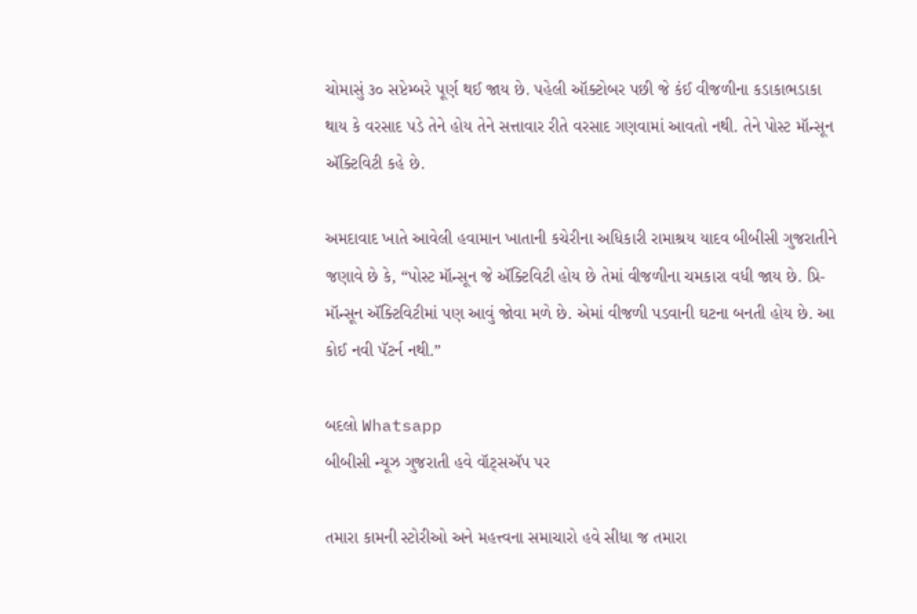ચોમાસું ૩૦ સપ્ટેમ્બરે પૂર્ણ થઈ જાય છે. પહેલી ઑક્ટોબર પછી જે કંઈ વીજળીના કડાકાભડાકા થાય કે વરસાદ પડે તેને હોય તેને સત્તાવાર રીતે વરસાદ ગણવામાં આવતો નથી. તેને પોસ્ટ મૉન્સૂન ઍક્ટિવિટી કહે છે.

અમદાવાદ ખાતે આવેલી હવામાન ખાતાની કચેરીના અધિકારી રામાશ્રય યાદવ બીબીસી ગુજરાતીને જણાવે છે કે, “પોસ્ટ મૉન્સૂન જે ઍક્ટિવિટી હોય છે તેમાં વીજળીના ચમકારા વધી જાય છે. પ્રિ-મૉન્સૂન ઍક્ટિવિટીમાં પણ આવું જોવા મળે છે. એમાં વીજળી પડવાની ઘટના બનતી હોય છે. આ કોઈ નવી પૅટર્ન નથી.”

બદલો Whatsapp
બીબીસી ન્યૂઝ ગુજરાતી હવે વૉટ્સઍપ પર

તમારા કામની સ્ટોરીઓ અને મહત્ત્વના સમાચારો હવે સીધા જ તમારા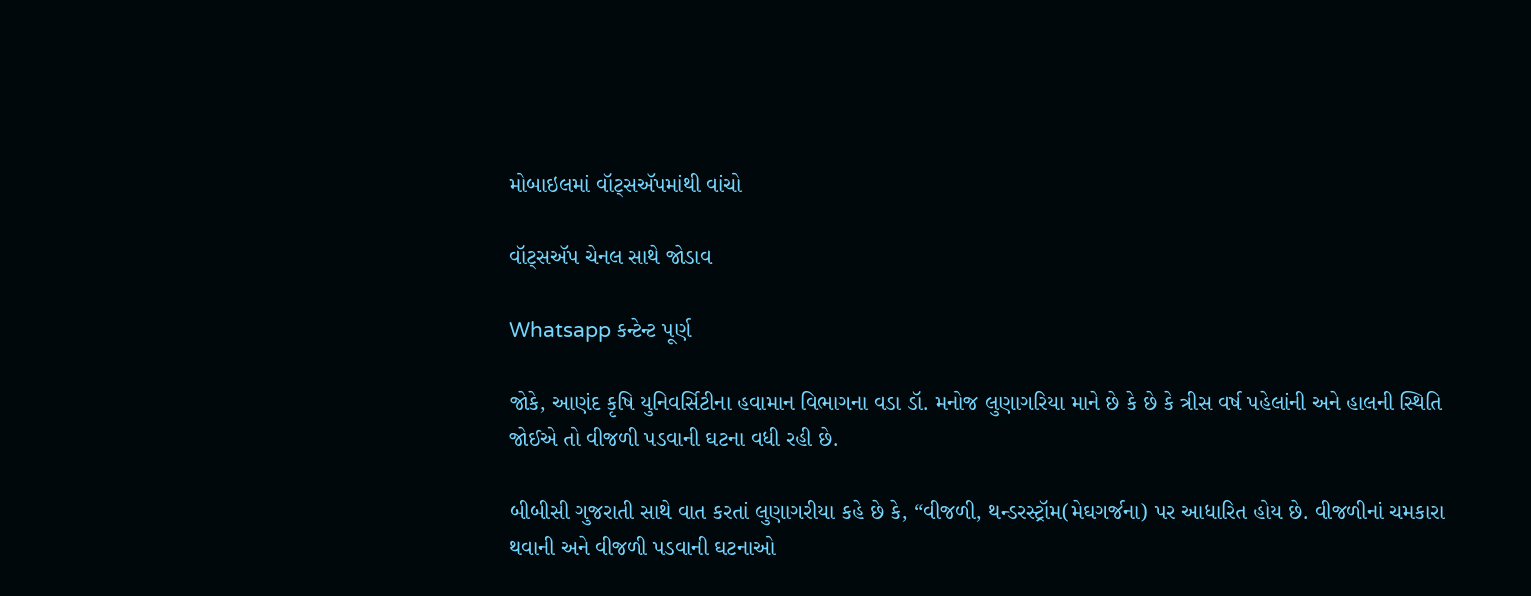મોબાઇલમાં વૉટ્સઍપમાંથી વાંચો

વૉટ્સઍપ ચેનલ સાથે જોડાવ

Whatsapp કન્ટેન્ટ પૂર્ણ

જોકે, આણંદ કૃષિ યુનિવર્સિટીના હવામાન વિભાગના વડા ડૉ. મનોજ લુણાગરિયા માને છે કે છે કે ત્રીસ વર્ષ પહેલાંની અને હાલની સ્થિતિ જોઈએ તો વીજળી પડવાની ઘટના વધી રહી છે.

બીબીસી ગુજરાતી સાથે વાત કરતાં લુણાગરીયા કહે છે કે, “વીજળી, થન્ડરસ્ટ્રૉમ(મેઘગર્જના) પર આધારિત હોય છે. વીજળીનાં ચમકારા થવાની અને વીજળી પડવાની ઘટનાઓ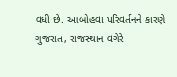વધી છે. આબોહવા પરિવર્તનને કારણે ગુજરાત, રાજસ્થાન વગેરે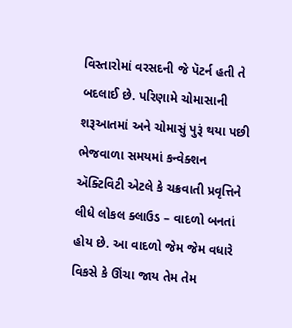વિસ્તારોમાં વરસદની જે પૅટર્ન હતી તે બદલાઈ છે. પરિણામે ચોમાસાની શરૂઆતમાં અને ચોમાસું પુરૂં થયા પછી ભેજવાળા સમયમાં કન્વેક્શન ઍક્ટિવિટી એટલે કે ચક્રવાતી પ્રવૃત્તિને લીધે લોકલ ક્લાઉડ – વાદળો બનતાં હોય છે. આ વાદળો જેમ જેમ વધારે વિકસે કે ઊંચા જાય તેમ તેમ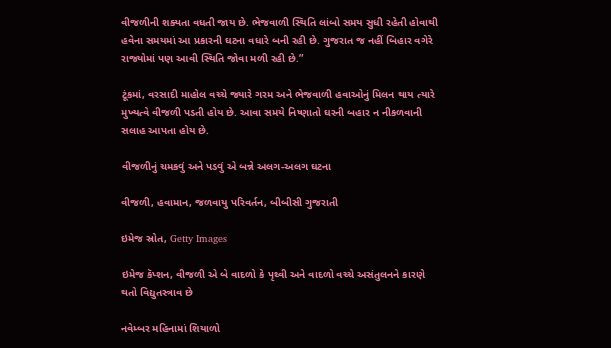વીજળીની શક્યતા વધતી જાય છે. ભેજવાળી સ્થિતિ લાંબો સમય સુધી રહેતી હોવાથી હવેના સમયમાં આ પ્રકારની ઘટના વધારે બની રહી છે. ગુજરાત જ નહીં બિહાર વગેરે રાજ્યોમાં પણ આવી સ્થિતિ જોવા મળી રહી છે.”

ટૂંકમાં, વરસાદી માહોલ વચ્ચે જ્યારે ગરમ અને ભેજવાળી હવાઓનું મિલન થાય ત્યારે મુખ્યત્વે વીજળી પડતી હોય છે. આવા સમયે નિષ્ણાતો ઘરની બહાર ન નીકળવાની સલાહ આપતા હોય છે.

વીજળીનું ચમકવું અને પડવું એ બન્ને અલગ-અલગ ઘટના

વીજળી, હવામાન, જળવાયુ પરિવર્તન, બીબીસી ગુજરાતી

ઇમેજ સ્રોત, Getty Images

ઇમેજ કૅપ્શન, વીજળી એ બે વાદળો કે પૃથ્વી અને વાદળો વચ્ચે અસંતુલનને કારણે થતો વિદ્યુતસ્ત્રાવ છે

નવેમ્બર મહિનામાં શિયાળો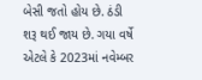બેસી જતો હોય છે. ઠંડી શરૂ થઈ જાય છે. ગયા વર્ષે એટલે કે 2023માં નવેમ્બર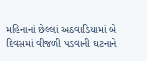મહિનાનાં છેલ્લાં અઠવાડિયામાં બે દિવસમાં વીજળી પડવાની ઘટનાને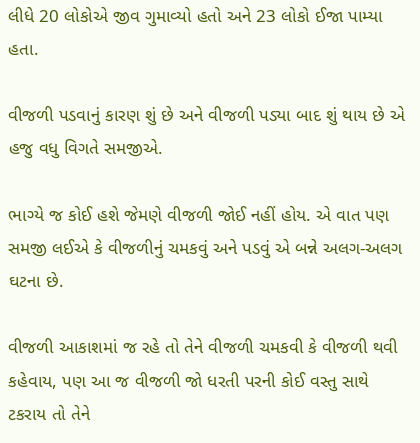લીધે 20 લોકોએ જીવ ગુમાવ્યો હતો અને 23 લોકો ઈજા પામ્યા હતા.

વીજળી પડવાનું કારણ શું છે અને વીજળી પડ્યા બાદ શું થાય છે એ હજુ વધુ વિગતે સમજીએ.

ભાગ્યે જ કોઈ હશે જેમણે વીજળી જોઈ નહીં હોય. એ વાત પણ સમજી લઈએ કે વીજળીનું ચમકવું અને પડવું એ બન્ને અલગ-અલગ ઘટના છે.

વીજળી આકાશમાં જ રહે તો તેને વીજળી ચમકવી કે વીજળી થવી કહેવાય, પણ આ જ વીજળી જો ધરતી પરની કોઈ વસ્તુ સાથે ટકરાય તો તેને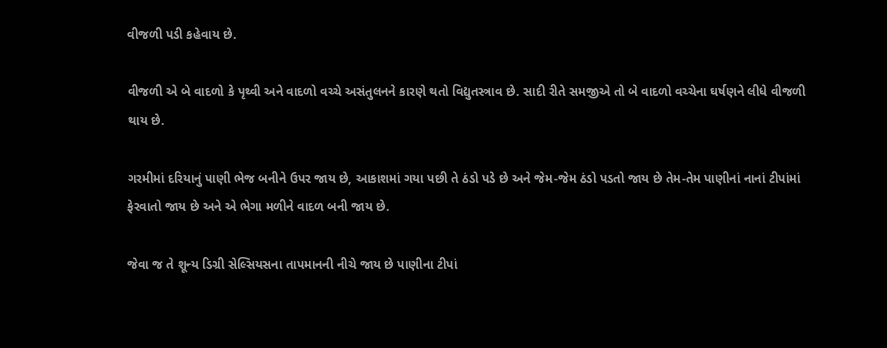વીજળી પડી કહેવાય છે.

વીજળી એ બે વાદળો કે પૃથ્વી અને વાદળો વચ્ચે અસંતુલનને કારણે થતો વિદ્યુતસ્ત્રાવ છે. સાદી રીતે સમજીએ તો બે વાદળો વચ્ચેના ઘર્ષણને લીધે વીજળી થાય છે.

ગરમીમાં દરિયાનું પાણી ભેજ બનીને ઉપર જાય છે, આકાશમાં ગયા પછી તે ઠંડો પડે છે અને જેમ-જેમ ઠંડો પડતો જાય છે તેમ-તેમ પાણીનાં નાનાં ટીપાંમાં ફેરવાતો જાય છે અને એ ભેગા મળીને વાદળ બની જાય છે.

જેવા જ તે શૂન્ય ડિગ્રી સેલ્સિયસના તાપમાનની નીચે જાય છે પાણીના ટીપાં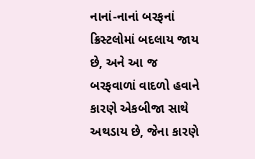નાનાં-નાનાં બરફનાં ક્રિસ્ટલોમાં બદલાય જાય છે, અને આ જ બરફવાળાં વાદળો હવાને કારણે એકબીજા સાથે અથડાય છે, જેના કારણે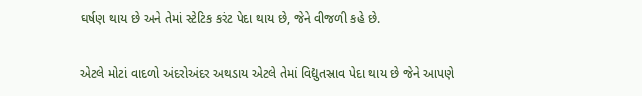ઘર્ષણ થાય છે અને તેમાં સ્ટેટિક કરંટ પેદા થાય છે, જેને વીજળી કહે છે.

એટલે મોટાં વાદળો અંદરોઅંદર અથડાય એટલે તેમાં વિદ્યુતસ્રાવ પેદા થાય છે જેને આપણે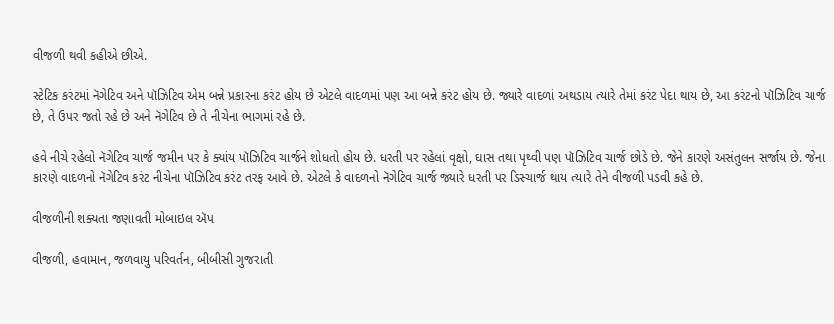વીજળી થવી કહીએ છીએ.

સ્ટેટિક કરંટમાં નૅગેટિવ અને પૉઝિટિવ એમ બન્ને પ્રકારના કરંટ હોય છે એટલે વાદળમાં પણ આ બન્ને કરંટ હોય છે. જ્યારે વાદળાં અથડાય ત્યારે તેમાં કરંટ પેદા થાય છે, આ કરંટનો પૉઝિટિવ ચાર્જ છે, તે ઉપર જતો રહે છે અને નૅગેટિવ છે તે નીચેના ભાગમાં રહે છે.

હવે નીચે રહેલો નૅગેટિવ ચાર્જ જમીન પર કે ક્યાંય પૉઝિટિવ ચાર્જને શોધતો હોય છે. ધરતી પર રહેલાં વૃક્ષો, ઘાસ તથા પૃથ્વી પણ પૉઝિટિવ ચાર્જ છોડે છે. જેને કારણે અસંતુલન સર્જાય છે. જેના કારણે વાદળનો નૅગેટિવ કરંટ નીચેના પૉઝિટિવ કરંટ તરફ આવે છે. એટલે કે વાદળનો નૅગેટિવ ચાર્જ જ્યારે ધરતી પર ડિસ્ચાર્જ થાય ત્યારે તેને વીજળી પડવી કહે છે.

વીજળીની શક્યતા જણાવતી મોબાઇલ ઍપ

વીજળી, હવામાન, જળવાયુ પરિવર્તન, બીબીસી ગુજરાતી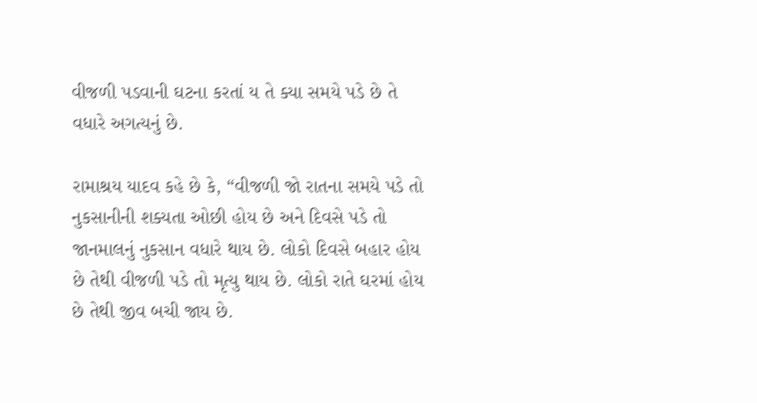વીજળી પડવાની ઘટના કરતાં ય તે ક્યા સમયે પડે છે તે વધારે અગત્યનું છે.

રામાશ્રય યાદવ કહે છે કે, “વીજળી જો રાતના સમયે પડે તો નુકસાનીની શક્યતા ઓછી હોય છે અને દિવસે પડે તો જાનમાલનું નુકસાન વધારે થાય છે. લોકો દિવસે બહાર હોય છે તેથી વીજળી પડે તો મૃત્યુ થાય છે. લોકો રાતે ઘરમાં હોય છે તેથી જીવ બચી જાય છે.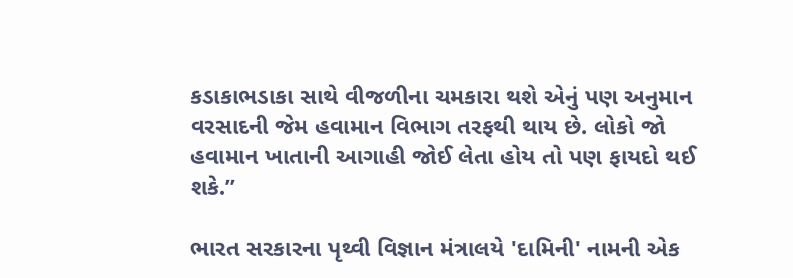કડાકાભડાકા સાથે વીજળીના ચમકારા થશે એનું પણ અનુમાન વરસાદની જેમ હવામાન વિભાગ તરફથી થાય છે. લોકો જો હવામાન ખાતાની આગાહી જોઈ લેતા હોય તો પણ ફાયદો થઈ શકે.”

ભારત સરકારના પૃથ્વી વિજ્ઞાન મંત્રાલયે 'દામિની' નામની એક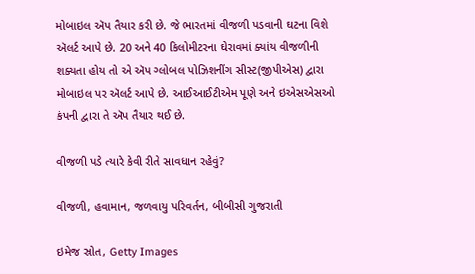મોબાઇલ ઍપ તૈયાર કરી છે. જે ભારતમાં વીજળી પડવાની ઘટના વિશે ઍલર્ટ આપે છે. 20 અને 40 કિલોમીટરના ઘેરાવમાં ક્યાંય વીજળીની શક્યતા હોય તો એ ઍપ ગ્લોબલ પોઝિશનીંગ સીસ્ટ(જીપીએસ) દ્વારા મોબાઇલ પર ઍલર્ટ આપે છે. આઈઆઈટીએમ પૂણે અને ઇએસએસઓ કંપની દ્વારા તે ઍપ તૈયાર થઈ છે.

વીજળી પડે ત્યારે કેવી રીતે સાવધાન રહેવું?

વીજળી, હવામાન, જળવાયુ પરિવર્તન, બીબીસી ગુજરાતી

ઇમેજ સ્રોત, Getty Images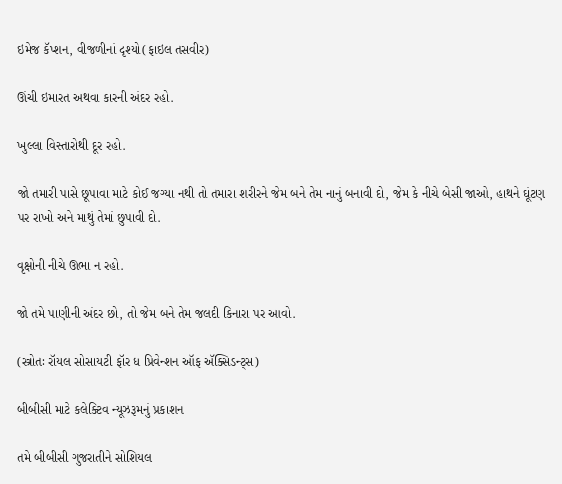ઇમેજ કૅપ્શન, વીજળીનાં દૃશ્યો(ફાઇલ તસવીર)

ઊંચી ઇમારત અથવા કારની અંદર રહો.

ખુલ્લા વિસ્તારોથી દૂર રહો.

જો તમારી પાસે છૂપાવા માટે કોઈ જગ્યા નથી તો તમારા શરીરને જેમ બને તેમ નાનું બનાવી દો, જેમ કે નીચે બેસી જાઓ, હાથને ઘૂંટણ પર રાખો અને માથું તેમાં છુપાવી દો.

વૃક્ષોની નીચે ઊભા ન રહો.

જો તમે પાણીની અંદર છો, તો જેમ બને તેમ જલદી કિનારા પર આવો.

(સ્ત્રોતઃ રૉયલ સોસાયટી ફૉર ધ પ્રિવેન્શન ઑફ ઍક્સિડન્ટ્સ)

બીબીસી માટે કલેક્ટિવ ન્યૂઝરૂમનું પ્રકાશન

તમે બીબીસી ગુજરાતીને સોશિયલ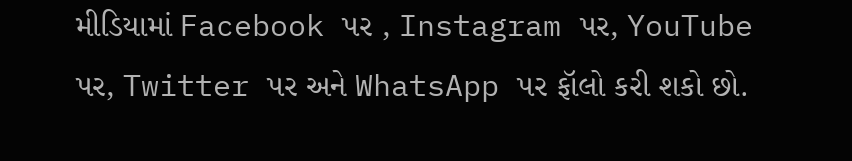મીડિયામાં Facebook પર , Instagram પર, YouTube પર, Twitter પર અને WhatsApp પર ફૉલો કરી શકો છો.